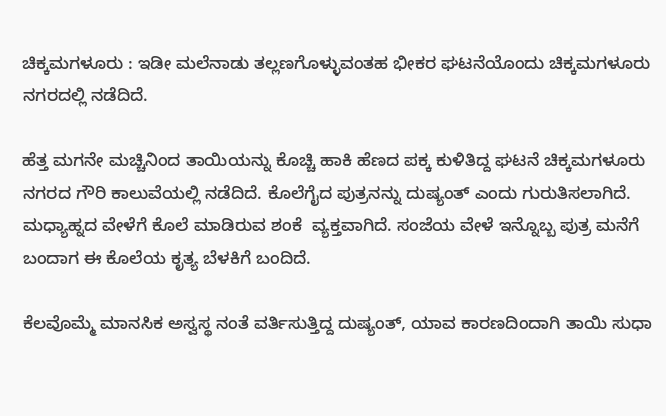ಚಿಕ್ಕಮಗಳೂರು : ಇಡೀ ಮಲೆನಾಡು ತಲ್ಲಣಗೊಳ್ಳುವಂತಹ ಭೀಕರ ಘಟನೆಯೊಂದು ಚಿಕ್ಕಮಗಳೂರು ನಗರದಲ್ಲಿ ನಡೆದಿದೆ.

ಹೆತ್ತ ಮಗನೇ ಮಚ್ಚಿನಿಂದ ತಾಯಿಯನ್ನು ಕೊಚ್ಚಿ ಹಾಕಿ ಹೆಣದ ಪಕ್ಕ ಕುಳಿತಿದ್ದ ಘಟನೆ ಚಿಕ್ಕಮಗಳೂರು ನಗರದ ಗೌರಿ ಕಾಲುವೆಯಲ್ಲಿ ನಡೆದಿದೆ. ಕೊಲೆಗೈದ ಪುತ್ರನನ್ನು ದುಷ್ಯಂತ್ ಎಂದು ಗುರುತಿಸಲಾಗಿದೆ.  ಮಧ್ಯಾಹ್ನದ ವೇಳೆಗೆ ಕೊಲೆ ಮಾಡಿರುವ ಶಂಕೆ  ವ್ಯಕ್ತವಾಗಿದೆ. ಸಂಜೆಯ ವೇಳೆ ಇನ್ನೊಬ್ಬ ಪುತ್ರ ಮನೆಗೆ ಬಂದಾಗ ಈ ಕೊಲೆಯ ಕೃತ್ಯ ಬೆಳಕಿಗೆ ಬಂದಿದೆ.

ಕೆಲವೊಮ್ಮೆ ಮಾನಸಿಕ ಅಸ್ವಸ್ಥ ನಂತೆ ವರ್ತಿಸುತ್ತಿದ್ದ ದುಷ್ಯಂತ್, ಯಾವ ಕಾರಣದಿಂದಾಗಿ ತಾಯಿ ಸುಧಾ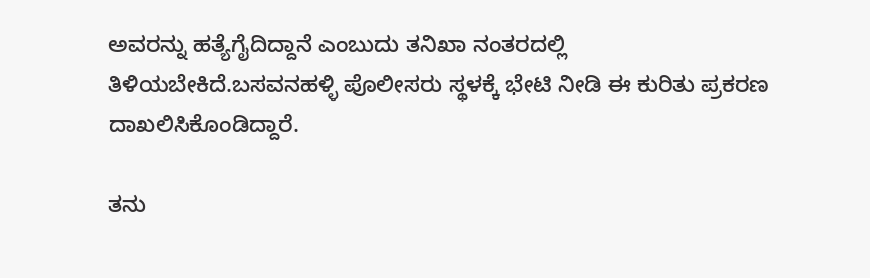ಅವರನ್ನು ಹತ್ಯೆಗೈದಿದ್ದಾನೆ ಎಂಬುದು ತನಿಖಾ ನಂತರದಲ್ಲಿ ತಿಳಿಯಬೇಕಿದೆ.ಬಸವನಹಳ್ಳಿ ಪೊಲೀಸರು ಸ್ಥಳಕ್ಕೆ ಭೇಟಿ ನೀಡಿ ಈ ಕುರಿತು ಪ್ರಕರಣ ದಾಖಲಿಸಿಕೊಂಡಿದ್ದಾರೆ.

ತನು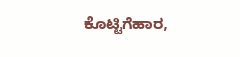ಕೊಟ್ಟಿಗೆಹಾರ,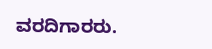ವರದಿಗಾರರು.